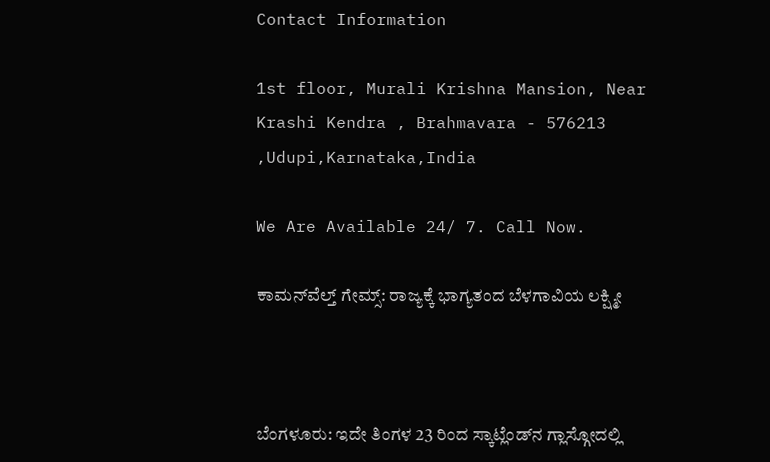Contact Information

1st floor, Murali Krishna Mansion, Near Krashi Kendra , Brahmavara - 576213 ,Udupi,Karnataka,India

We Are Available 24/ 7. Call Now.

ಕಾಮನ್‌ವೆಲ್ತ್‌ ಗೇಮ್ಸ್‌: ರಾಜ್ಯಕ್ಕೆ ಭಾಗ್ಯತಂದ ಬೆಳಗಾವಿಯ ಲಕ್ಷ್ಮೀ



ಬೆಂಗಳೂರು: ಇದೇ ತಿಂಗಳ 23 ರಿಂದ ಸ್ಕಾಟ್ಲೆಂಡ್‌ನ ಗ್ಲಾಸ್ಗೋದಲ್ಲಿ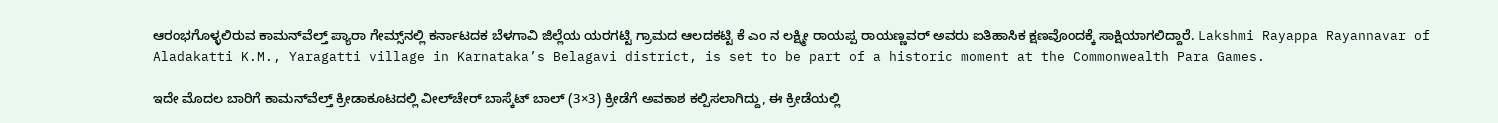ಆರಂಭಗೊಳ್ಳಲಿರುವ ಕಾಮನ್‌ವೆಲ್ತ್‌ ಪ್ಯಾರಾ ಗೇಮ್ಸ್‌ನಲ್ಲಿ ಕರ್ನಾಟದಕ ಬೆಳಗಾವಿ ಜಿಲ್ಲೆಯ ಯರಗಟ್ಟಿ ಗ್ರಾಮದ ಆಲದಕಟ್ಟಿ ಕೆ ಎಂ ನ ಲಕ್ಷ್ಮೀ ರಾಯಪ್ಪ ರಾಯಣ್ಣವರ್‌ ಅವರು ಐತಿಹಾಸಿಕ ಕ್ಷಣವೊಂದಕ್ಕೆ ಸಾಕ್ಷಿಯಾಗಲಿದ್ದಾರೆ. Lakshmi Rayappa Rayannavar of Aladakatti K.M., Yaragatti village in Karnataka’s Belagavi district, is set to be part of a historic moment at the Commonwealth Para Games.

ಇದೇ ಮೊದಲ ಬಾರಿಗೆ ಕಾಮನ್‌ವೆಲ್ತ್‌ ಕ್ರೀಡಾಕೂಟದಲ್ಲಿ ವೀಲ್‌ಚೇರ್‌ ಬಾಸ್ಕೆಟ್‌ ಬಾಲ್‌ (3×3) ಕ್ರೀಡೆಗೆ ಅವಕಾಶ ಕಲ್ಪಿಸಲಾಗಿದ್ದು, ಈ ಕ್ರೀಡೆಯಲ್ಲಿ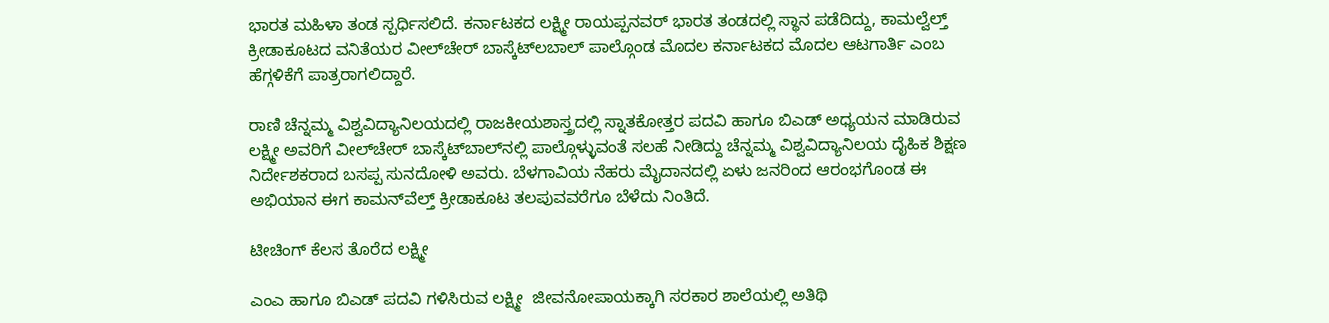ಭಾರತ ಮಹಿಳಾ ತಂಡ ಸ್ಪರ್ಧಿಸಲಿದೆ. ಕರ್ನಾಟಕದ ಲಕ್ಷ್ಮೀ ರಾಯಪ್ಪನವರ್‌ ಭಾರತ ತಂಡದಲ್ಲಿ ಸ್ಥಾನ ಪಡೆದಿದ್ದು, ಕಾಮಲ್ವೆಲ್ತ್‌ ಕ್ರೀಡಾಕೂಟದ ವನಿತೆಯರ ವೀಲ್‌ಚೇರ್‌ ಬಾಸ್ಕೆಟ್‌ಲಬಾಲ್‌ ಪಾಲ್ಗೊಂಡ ಮೊದಲ ಕರ್ನಾಟಕದ ಮೊದಲ ಆಟಗಾರ್ತಿ ಎಂಬ ಹೆಗ್ಗಳಿಕೆಗೆ ಪಾತ್ರರಾಗಲಿದ್ದಾರೆ.

ರಾಣಿ ಚೆನ್ನಮ್ಮ ವಿಶ್ವವಿದ್ಯಾನಿಲಯದಲ್ಲಿ ರಾಜಕೀಯಶಾಸ್ತ್ರದಲ್ಲಿ ಸ್ನಾತಕೋತ್ತರ ಪದವಿ ಹಾಗೂ ಬಿಎಡ್‌ ಅಧ್ಯಯನ ಮಾಡಿರುವ ಲಕ್ಷ್ಮೀ ಅವರಿಗೆ ವೀಲ್‌ಚೇರ್‌ ಬಾಸ್ಕೆಟ್‌ಬಾಲ್‌ನಲ್ಲಿ ಪಾಲ್ಗೊಳ್ಳುವಂತೆ ಸಲಹೆ ನೀಡಿದ್ದು ಚೆನ್ನಮ್ಮ ವಿಶ್ವವಿದ್ಯಾನಿಲಯ ದೈಹಿಕ ಶಿಕ್ಷಣ ನಿರ್ದೇಶಕರಾದ ಬಸಪ್ಪ ಸುನದೋಳಿ ಅವರು. ಬೆಳಗಾವಿಯ ನೆಹರು ಮೈದಾನದಲ್ಲಿ ಏಳು ಜನರಿಂದ ಆರಂಭಗೊಂಡ ಈ ಅಭಿಯಾನ ಈಗ ಕಾಮನ್‌ವೆಲ್ತ್‌ ಕ್ರೀಡಾಕೂಟ ತಲಪುವವರೆಗೂ ಬೆಳೆದು ನಿಂತಿದೆ.

ಟೀಚಿಂಗ್‌ ಕೆಲಸ ತೊರೆದ ಲಕ್ಷ್ಮೀ

ಎಂಎ ಹಾಗೂ ಬಿಎಡ್‌ ಪದವಿ ಗಳಿಸಿರುವ ಲಕ್ಷ್ಮೀ  ಜೀವನೋಪಾಯಕ್ಕಾಗಿ ಸರಕಾರ ಶಾಲೆಯಲ್ಲಿ ಅತಿಥಿ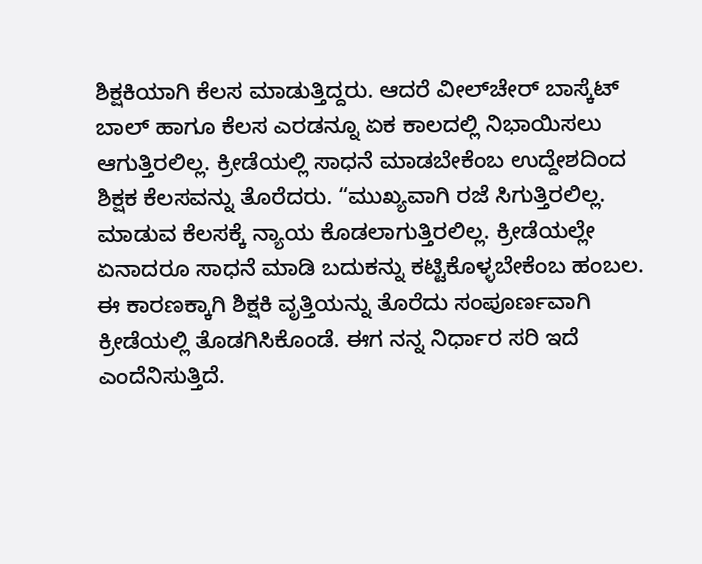ಶಿಕ್ಷಕಿಯಾಗಿ ಕೆಲಸ ಮಾಡುತ್ತಿದ್ದರು. ಆದರೆ ವೀಲ್‌ಚೇರ್‌ ಬಾಸ್ಕೆಟ್‌ ಬಾಲ್‌ ಹಾಗೂ ಕೆಲಸ ಎರಡನ್ನೂ ಏಕ ಕಾಲದಲ್ಲಿ ನಿಭಾಯಿಸಲು ಆಗುತ್ತಿರಲಿಲ್ಲ. ಕ್ರೀಡೆಯಲ್ಲಿ ಸಾಧನೆ ಮಾಡಬೇಕೆಂಬ ಉದ್ದೇಶದಿಂದ ಶಿಕ್ಷಕ ಕೆಲಸವನ್ನು ತೊರೆದರು. “ಮುಖ್ಯವಾಗಿ ರಜೆ ಸಿಗುತ್ತಿರಲಿಲ್ಲ. ಮಾಡುವ ಕೆಲಸಕ್ಕೆ ನ್ಯಾಯ ಕೊಡಲಾಗುತ್ತಿರಲಿಲ್ಲ. ಕ್ರೀಡೆಯಲ್ಲೇ ಏನಾದರೂ ಸಾಧನೆ ಮಾಡಿ ಬದುಕನ್ನು ಕಟ್ಟಿಕೊಳ್ಳಬೇಕೆಂಬ ಹಂಬಲ. ಈ ಕಾರಣಕ್ಕಾಗಿ ಶಿಕ್ಷಕಿ ವೃತ್ತಿಯನ್ನು ತೊರೆದು ಸಂಪೂರ್ಣವಾಗಿ ಕ್ರೀಡೆಯಲ್ಲಿ ತೊಡಗಿಸಿಕೊಂಡೆ. ಈಗ ನನ್ನ ನಿರ್ಧಾರ ಸರಿ ಇದೆ ಎಂದೆನಿಸುತ್ತಿದೆ.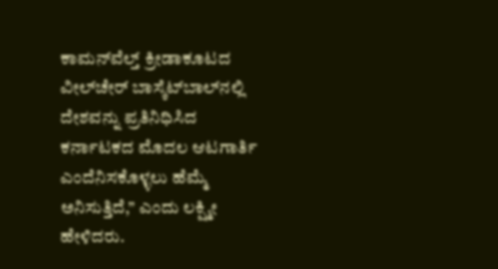ಕಾಮನ್‌ವೆಲ್ತ್‌ ಕ್ರೀಡಾಕೂಟದ ವೀಲ್‌ಚೇರ್‌ ಬಾಸ್ಕೆಟ್‌ಬಾಲ್‌ನಲ್ಲಿ ದೇಶವನ್ನು ಪ್ರತಿನಿಧಿಸಿದ ಕರ್ನಾಟಕದ ಮೊದಲ ಆಟಗಾರ್ತಿ ಎಂದೆನಿಸಕೊಳ್ಳಲು ಹೆಮ್ಮೆ ಅನಿಸುತ್ತಿದೆ,” ಎಂದು ಲಕ್ಷ್ಮೀ ಹೇಳಿದರು.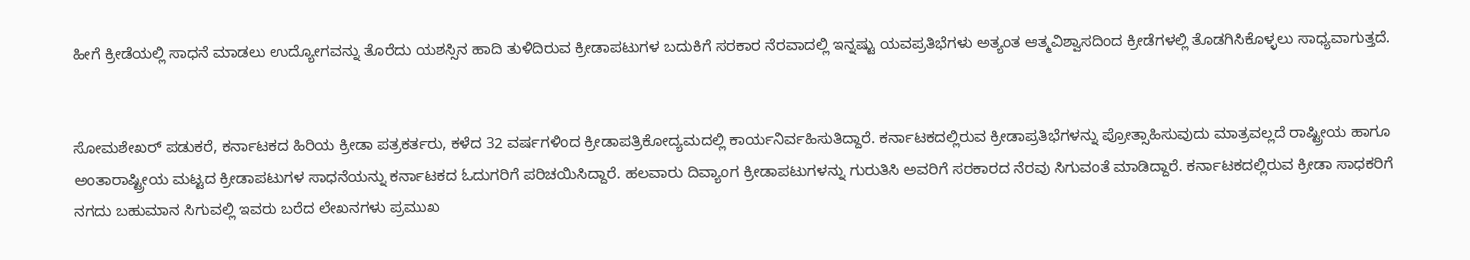ಹೀಗೆ ಕ್ರೀಡೆಯಲ್ಲಿ ಸಾಧನೆ ಮಾಡಲು ಉದ್ಯೋಗವನ್ನು ತೊರೆದು ಯಶಸ್ಸಿನ ಹಾದಿ ತುಳಿದಿರುವ ಕ್ರೀಡಾಪಟುಗಳ ಬದುಕಿಗೆ ಸರಕಾರ ನೆರವಾದಲ್ಲಿ ಇನ್ನಷ್ಟು ಯವಪ್ರತಿಭೆಗಳು ಅತ್ಯಂತ ಆತ್ಮವಿಶ್ವಾಸದಿಂದ ಕ್ರೀಡೆಗಳಲ್ಲಿ ತೊಡಗಿಸಿಕೊಳ್ಳಲು ಸಾಧ್ಯವಾಗುತ್ತದೆ.


ಸೋಮಶೇಖರ್‌ ಪಡುಕರೆ, ಕರ್ನಾಟಕದ ಹಿರಿಯ ಕ್ರೀಡಾ ಪತ್ರಕರ್ತರು, ಕಳೆದ 32 ವರ್ಷಗಳಿಂದ ಕ್ರೀಡಾಪತ್ರಿಕೋದ್ಯಮದಲ್ಲಿ ಕಾರ್ಯನಿರ್ವಹಿಸುತಿದ್ದಾರೆ. ಕರ್ನಾಟಕದಲ್ಲಿರುವ ಕ್ರೀಡಾಪ್ರತಿಭೆಗಳನ್ನು ಪ್ರೋತ್ಸಾಹಿಸುವುದು ಮಾತ್ರವಲ್ಲದೆ ರಾಷ್ಟ್ರೀಯ ಹಾಗೂ ಅಂತಾರಾಷ್ಟ್ರೀಯ ಮಟ್ಟದ ಕ್ರೀಡಾಪಟುಗಳ ಸಾಧನೆಯನ್ನು ಕರ್ನಾಟಕದ ಓದುಗರಿಗೆ ಪರಿಚಯಿಸಿದ್ದಾರೆ. ಹಲವಾರು ದಿವ್ಯಾಂಗ ಕ್ರೀಡಾಪಟುಗಳನ್ನು ಗುರುತಿಸಿ ಅವರಿಗೆ ಸರಕಾರದ ನೆರವು ಸಿಗುವಂತೆ ಮಾಡಿದ್ದಾರೆ. ಕರ್ನಾಟಕದಲ್ಲಿರುವ ಕ್ರೀಡಾ ಸಾಧಕರಿಗೆ ನಗದು ಬಹುಮಾನ ಸಿಗುವಲ್ಲಿ ಇವರು ಬರೆದ ಲೇಖನಗಳು ಪ್ರಮುಖ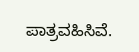ಪಾತ್ರವಹಿಸಿವೆ.